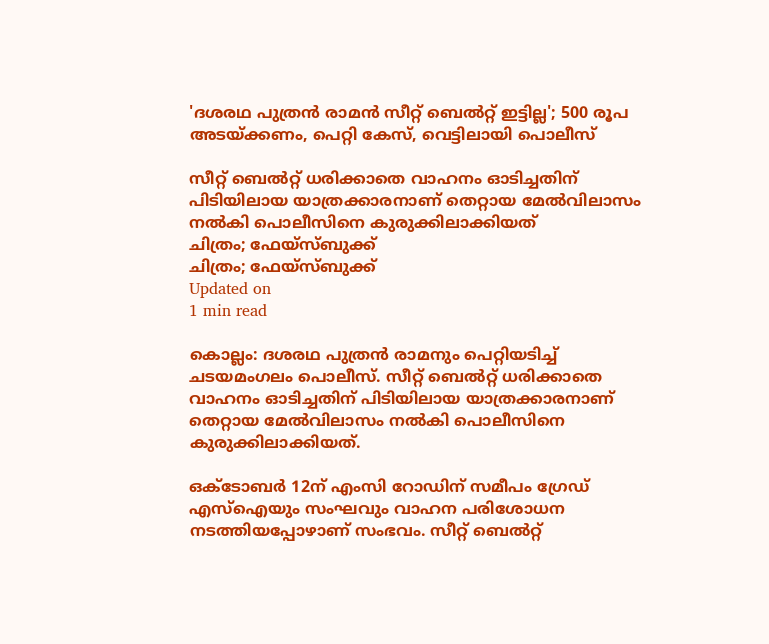'ദശരഥ പുത്രന്‍ രാമന്‍ സീറ്റ് ബെല്‍റ്റ് ഇട്ടില്ല'; 500 രൂപ അടയ്ക്കണം, പെറ്റി കേസ്, വെട്ടിലായി പൊലീസ്

സീറ്റ് ബെല്‍റ്റ് ധരിക്കാതെ വാഹനം ഓടിച്ചതിന് പിടിയിലായ യാത്രക്കാരനാണ് തെറ്റായ മേല്‍വിലാസം നല്‍കി പൊലീസിനെ കുരുക്കിലാക്കിയത്
ചിത്രം; ഫേയ്സ്ബുക്ക്
ചിത്രം; ഫേയ്സ്ബുക്ക്
Updated on
1 min read

കൊല്ലം: ദശരഥ പുത്രന്‍ രാമനും പെറ്റിയടിച്ച് ചടയമംഗലം പൊലീസ്. സീറ്റ് ബെല്‍റ്റ് ധരിക്കാതെ വാഹനം ഓടിച്ചതിന് പിടിയിലായ യാത്രക്കാരനാണ് തെറ്റായ മേല്‍വിലാസം നല്‍കി പൊലീസിനെ കുരുക്കിലാക്കിയത്.

ഒക്ടോബര്‍ 12ന് എംസി റോഡിന് സമീപം ഗ്രേഡ് എസ്‌ഐയും സംഘവും വാഹന പരിശോധന നടത്തിയപ്പോഴാണ് സംഭവം. സീറ്റ് ബെല്‍റ്റ്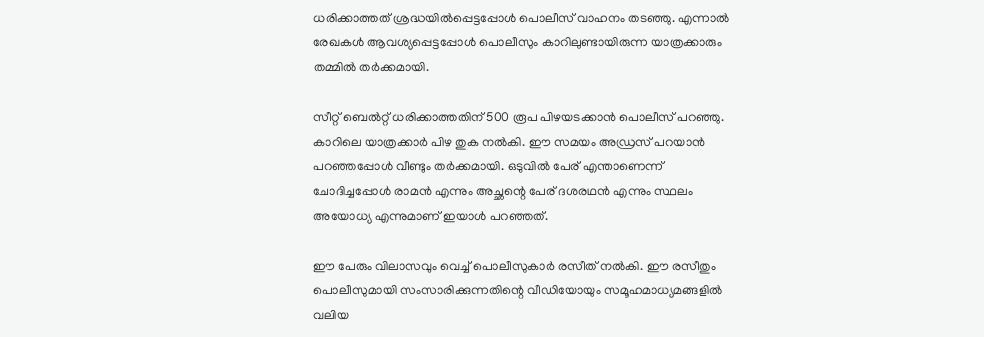ധരിക്കാത്തത് ശ്രദ്ധയില്‍പ്പെട്ടപ്പോള്‍ പൊലീസ് വാഹനം തടഞ്ഞു. എന്നാല്‍ രേഖകള്‍ ആവശ്യപ്പെട്ടപ്പോള്‍ പൊലീസും കാറിലുണ്ടായിരുന്ന യാത്രക്കാരും തമ്മില്‍ തര്‍ക്കമായി.

സീറ്റ് ബെല്‍റ്റ് ധരിക്കാത്തതിന് 500 രൂപ പിഴയടക്കാന്‍ പൊലീസ് പറഞ്ഞു. കാറിലെ യാത്രക്കാര്‍ പിഴ തുക നല്‍കി. ഈ സമയം അഡ്രസ് പറയാന്‍ പറഞ്ഞപ്പോള്‍ വീണ്ടും തര്‍ക്കമായി. ഒടുവില്‍ പേര് എന്താണെന്ന് ചോദിച്ചപ്പോള്‍ രാമന്‍ എന്നും അച്ഛന്റെ പേര് ദശരഥന്‍ എന്നും സ്ഥലം അയോധ്യ എന്നുമാണ് ഇയാള്‍ പറഞ്ഞത്.

ഈ പേരും വിലാസവും വെച്ച് പൊലീസുകാര്‍ രസീത് നല്‍കി. ഈ രസീതും പൊലീസുമായി സംസാരിക്കുന്നതിന്റെ വീഡിയോയും സമൂഹമാധ്യമങ്ങളില്‍ വലിയ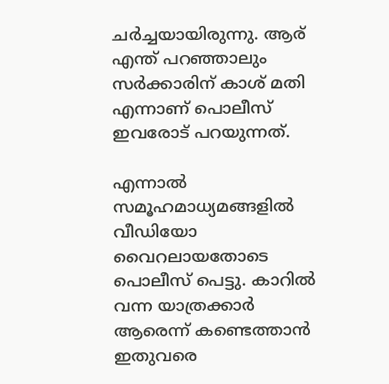ചര്‍ച്ചയായിരുന്നു. ആര് എന്ത് പറഞ്ഞാലും സര്‍ക്കാരിന് കാശ് മതി എന്നാണ് പൊലീസ് ഇവരോട് പറയുന്നത്.

എന്നാല്‍ സമൂഹമാധ്യമങ്ങളില്‍ വീഡിയോ വൈറലായതോടെ പൊലീസ് പെട്ടു. കാറില്‍ വന്ന യാത്രക്കാര്‍ ആരെന്ന് കണ്ടെത്താന്‍ ഇതുവരെ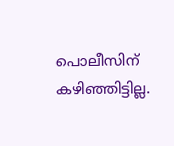പൊലീസിന് കഴിഞ്ഞിട്ടില്ല.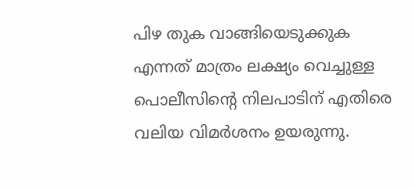പിഴ തുക വാങ്ങിയെടുക്കുക എന്നത് മാത്രം ലക്ഷ്യം വെച്ചുള്ള പൊലീസിന്റെ നിലപാടിന് എതിരെ വലിയ വിമര്‍ശനം ഉയരുന്നു.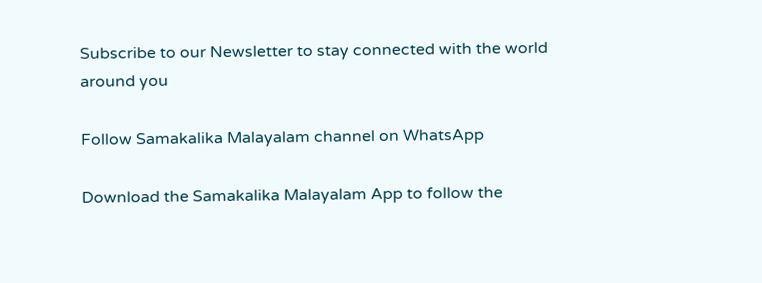Subscribe to our Newsletter to stay connected with the world around you

Follow Samakalika Malayalam channel on WhatsApp

Download the Samakalika Malayalam App to follow the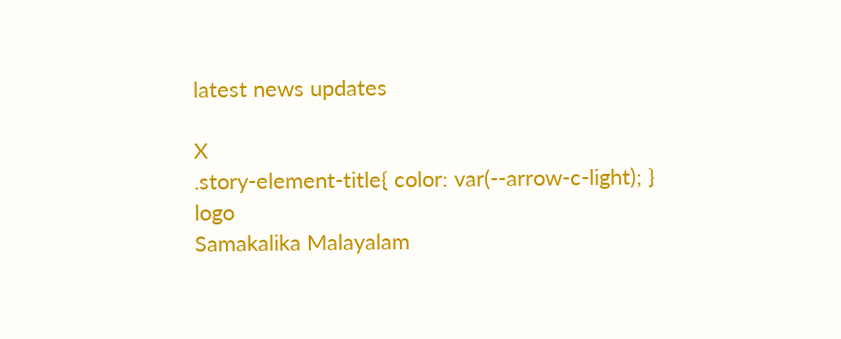latest news updates

X
.story-element-title{ color: var(--arrow-c-light); }
logo
Samakalika Malayalam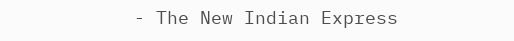- The New Indian Express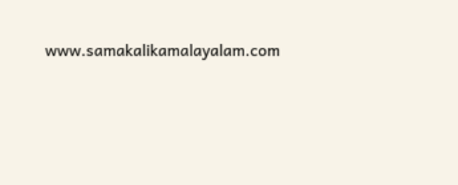www.samakalikamalayalam.com